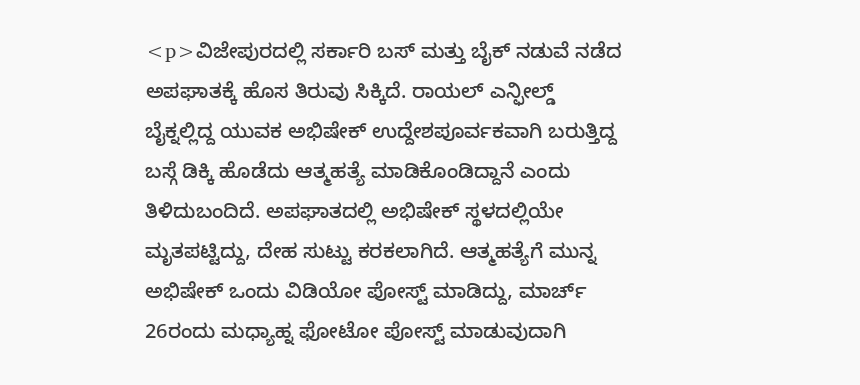<p>ವಿಜೇಪುರದಲ್ಲಿ ಸರ್ಕಾರಿ ಬಸ್ ಮತ್ತು ಬೈಕ್ ನಡುವೆ ನಡೆದ ಅಪಘಾತಕ್ಕೆ ಹೊಸ ತಿರುವು ಸಿಕ್ಕಿದೆ. ರಾಯಲ್ ಎನ್ಫೀಲ್ಡ್ ಬೈಕ್ನಲ್ಲಿದ್ದ ಯುವಕ ಅಭಿಷೇಕ್ ಉದ್ದೇಶಪೂರ್ವಕವಾಗಿ ಬರುತ್ತಿದ್ದ ಬಸ್ಗೆ ಡಿಕ್ಕಿ ಹೊಡೆದು ಆತ್ಮಹತ್ಯೆ ಮಾಡಿಕೊಂಡಿದ್ದಾನೆ ಎಂದು ತಿಳಿದುಬಂದಿದೆ. ಅಪಘಾತದಲ್ಲಿ ಅಭಿಷೇಕ್ ಸ್ಥಳದಲ್ಲಿಯೇ ಮೃತಪಟ್ಟಿದ್ದು, ದೇಹ ಸುಟ್ಟು ಕರಕಲಾಗಿದೆ. ಆತ್ಮಹತ್ಯೆಗೆ ಮುನ್ನ ಅಭಿಷೇಕ್ ಒಂದು ವಿಡಿಯೋ ಪೋಸ್ಟ್ ಮಾಡಿದ್ದು, ಮಾರ್ಚ್ 26ರಂದು ಮಧ್ಯಾಹ್ನ ಫೋಟೋ ಪೋಸ್ಟ್ ಮಾಡುವುದಾಗಿ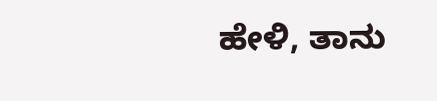ಹೇಳಿ, ತಾನು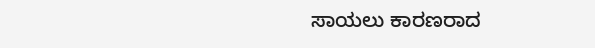ಸಾಯಲು ಕಾರಣರಾದ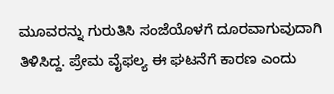ಮೂವರನ್ನು ಗುರುತಿಸಿ ಸಂಜೆಯೊಳಗೆ ದೂರವಾಗುವುದಾಗಿ ತಿಳಿಸಿದ್ದ. ಪ್ರೇಮ ವೈಫಲ್ಯ ಈ ಘಟನೆಗೆ ಕಾರಣ ಎಂದು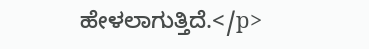ಹೇಳಲಾಗುತ್ತಿದೆ.</p>